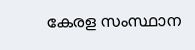കേരള സംസ്ഥാന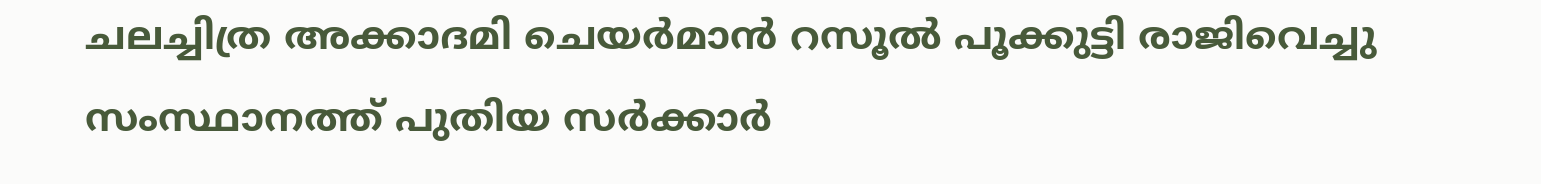ചലച്ചിത്ര അക്കാദമി ചെയർമാൻ റസൂൽ പൂക്കുട്ടി രാജിവെച്ചു
സംസ്ഥാനത്ത് പുതിയ സർക്കാർ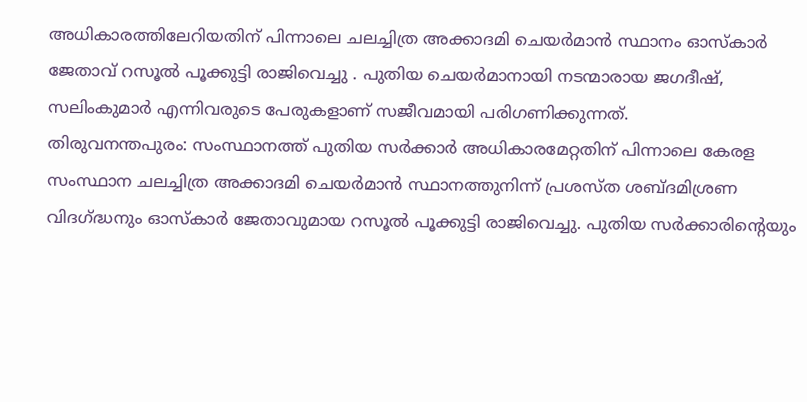അധികാരത്തിലേറിയതിന് പിന്നാലെ ചലച്ചിത്ര അക്കാദമി ചെയർമാൻ സ്ഥാനം ഓസ്കാർ ജേതാവ് റസൂൽ പൂക്കുട്ടി രാജിവെച്ചു . പുതിയ ചെയർമാനായി നടന്മാരായ ജഗദീഷ്, സലിംകുമാർ എന്നിവരുടെ പേരുകളാണ് സജീവമായി പരിഗണിക്കുന്നത്.
തിരുവനന്തപുരം: സംസ്ഥാനത്ത് പുതിയ സർക്കാർ അധികാരമേറ്റതിന് പിന്നാലെ കേരള സംസ്ഥാന ചലച്ചിത്ര അക്കാദമി ചെയർമാൻ സ്ഥാനത്തുനിന്ന് പ്രശസ്ത ശബ്ദമിശ്രണ വിദഗ്ദ്ധനും ഓസ്കാർ ജേതാവുമായ റസൂൽ പൂക്കുട്ടി രാജിവെച്ചു. പുതിയ സർക്കാരിന്റെയും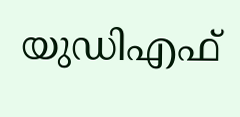യുഡിഎഫ്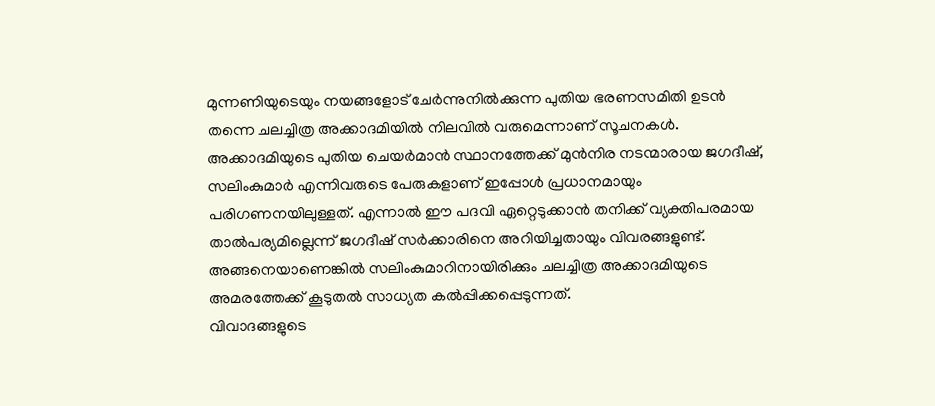മുന്നണിയുടെയും നയങ്ങളോട് ചേർന്നുനിൽക്കുന്ന പുതിയ ഭരണസമിതി ഉടൻ തന്നെ ചലച്ചിത്ര അക്കാദമിയിൽ നിലവിൽ വരുമെന്നാണ് സൂചനകൾ.
അക്കാദമിയുടെ പുതിയ ചെയർമാൻ സ്ഥാനത്തേക്ക് മുൻനിര നടന്മാരായ ജഗദീഷ്, സലിംകുമാർ എന്നിവരുടെ പേരുകളാണ് ഇപ്പോൾ പ്രധാനമായും പരിഗണനയിലുള്ളത്. എന്നാൽ ഈ പദവി ഏറ്റെടുക്കാൻ തനിക്ക് വ്യക്തിപരമായ താൽപര്യമില്ലെന്ന് ജഗദീഷ് സർക്കാരിനെ അറിയിച്ചതായും വിവരങ്ങളുണ്ട്. അങ്ങനെയാണെങ്കിൽ സലിംകുമാറിനായിരിക്കും ചലച്ചിത്ര അക്കാദമിയുടെ അമരത്തേക്ക് കൂടുതൽ സാധ്യത കൽപ്പിക്കപ്പെടുന്നത്.
വിവാദങ്ങളുടെ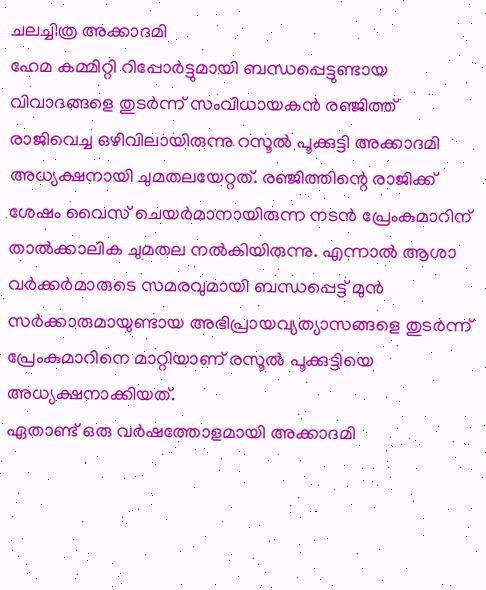ചലച്ചിത്ര അക്കാദമി
ഹേമ കമ്മിറ്റി റിപ്പോർട്ടുമായി ബന്ധപ്പെട്ടുണ്ടായ വിവാദങ്ങളെ തുടർന്ന് സംവിധായകൻ രഞ്ജിത്ത് രാജിവെച്ച ഒഴിവിലായിരുന്നു റസൂൽ പൂക്കുട്ടി അക്കാദമി അധ്യക്ഷനായി ചുമതലയേറ്റത്. രഞ്ജിത്തിന്റെ രാജിക്ക് ശേഷം വൈസ് ചെയർമാനായിരുന്ന നടൻ പ്രേംകുമാറിന് താൽക്കാലിക ചുമതല നൽകിയിരുന്നു. എന്നാൽ ആശാ വർക്കർമാരുടെ സമരവുമായി ബന്ധപ്പെട്ട് മുൻ സർക്കാരുമായുണ്ടായ അഭിപ്രായവ്യത്യാസങ്ങളെ തുടർന്ന് പ്രേംകുമാറിനെ മാറ്റിയാണ് രസൂൽ പൂക്കുട്ടിയെ അധ്യക്ഷനാക്കിയത്.
ഏതാണ്ട് ഒരു വർഷത്തോളമായി അക്കാദമി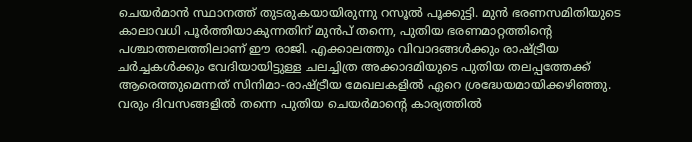ചെയർമാൻ സ്ഥാനത്ത് തുടരുകയായിരുന്നു റസൂൽ പൂക്കുട്ടി. മുൻ ഭരണസമിതിയുടെ കാലാവധി പൂർത്തിയാകുന്നതിന് മുൻപ് തന്നെ, പുതിയ ഭരണമാറ്റത്തിന്റെ പശ്ചാത്തലത്തിലാണ് ഈ രാജി. എക്കാലത്തും വിവാദങ്ങൾക്കും രാഷ്ട്രീയ ചർച്ചകൾക്കും വേദിയായിട്ടുള്ള ചലച്ചിത്ര അക്കാദമിയുടെ പുതിയ തലപ്പത്തേക്ക് ആരെത്തുമെന്നത് സിനിമാ-രാഷ്ട്രീയ മേഖലകളിൽ ഏറെ ശ്രദ്ധേയമായിക്കഴിഞ്ഞു. വരും ദിവസങ്ങളിൽ തന്നെ പുതിയ ചെയർമാന്റെ കാര്യത്തിൽ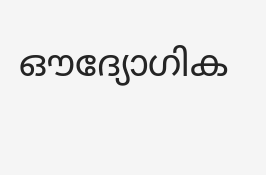ഔദ്യോഗിക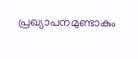പ്രഖ്യാപനമുണ്ടാകും